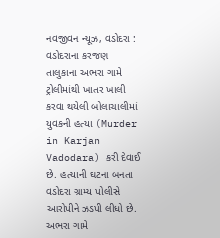નવજીવન ન્યૂઝ, વડોદરા : વડોદરાના કરજણ તાલુકાના અભરા ગામે ટ્રોલીમાંથી ખાતર ખાલી કરવા થયેલી બોલાચાલીમાં યુવકની હત્યા (Murder in Karjan Vadodara) કરી દેવાઈ છે. હત્યાની ઘટના બનતા વડોદરા ગ્રામ્ય પોલીસે આરોપીને ઝડપી લીધો છે.
અભરા ગામે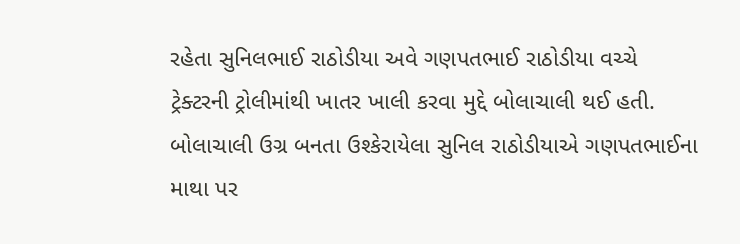રહેતા સુનિલભાઈ રાઠોડીયા અવે ગણપતભાઈ રાઠોડીયા વચ્ચે ટ્રેક્ટરની ટ્રોલીમાંથી ખાતર ખાલી કરવા મુદ્દે બોલાચાલી થઈ હતી. બોલાચાલી ઉગ્ર બનતા ઉશ્કેરાયેલા સુનિલ રાઠોડીયાએ ગણપતભાઈના માથા પર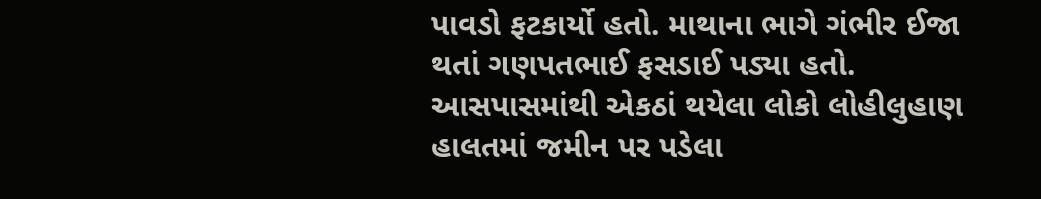પાવડો ફટકાર્યો હતો. માથાના ભાગે ગંભીર ઈજા થતાં ગણપતભાઈ ફસડાઈ પડ્યા હતો. આસપાસમાંથી એકઠાં થયેલા લોકો લોહીલુહાણ હાલતમાં જમીન પર પડેલા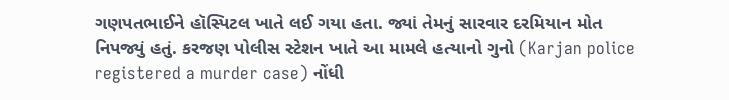ગણપતભાઈને હૉસ્પિટલ ખાતે લઈ ગયા હતા. જ્યાં તેમનું સારવાર દરમિયાન મોત નિપજ્યું હતું. કરજણ પોલીસ સ્ટેશન ખાતે આ મામલે હત્યાનો ગુનો (Karjan police registered a murder case) નોંધી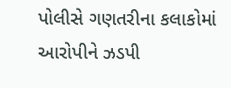પોલીસે ગણતરીના કલાકોમાં આરોપીને ઝડપી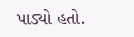પાડ્યો હતો.